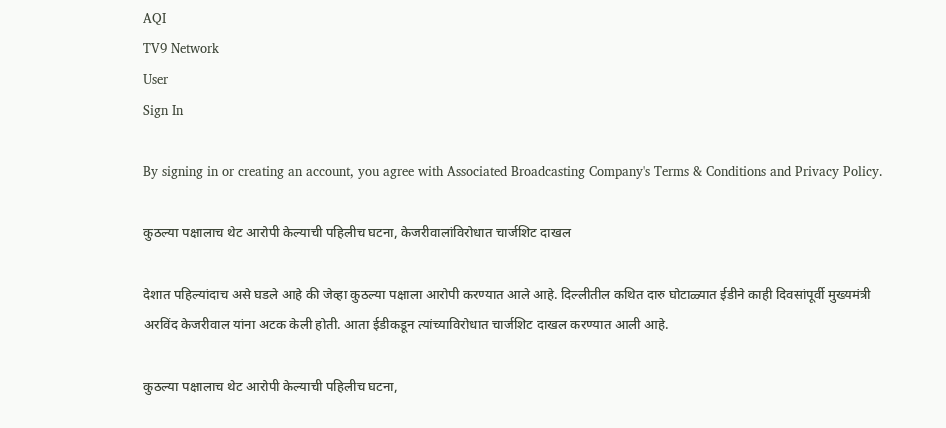AQI
TV9 Network
User
Sign In

By signing in or creating an account, you agree with Associated Broadcasting Company's Terms & Conditions and Privacy Policy.

कुठल्या पक्षालाच थेट आरोपी केल्याची पहिलीच घटना, केजरीवालांविरोधात चार्जशिट दाखल

देशात पहिल्यांदाच असे घडले आहे की जेव्हा कुठल्या पक्षाला आरोपी करण्यात आले आहे. दिल्लीतील कथित दारु घोटाळ्यात ईडीने काही दिवसांपूर्वी मुख्यमंत्री अरविंद केजरीवाल यांना अटक केली होती. आता ईडीकडून त्यांच्याविरोधात चार्जशिट दाखल करण्यात आली आहे.

कुठल्या पक्षालाच थेट आरोपी केल्याची पहिलीच घटना,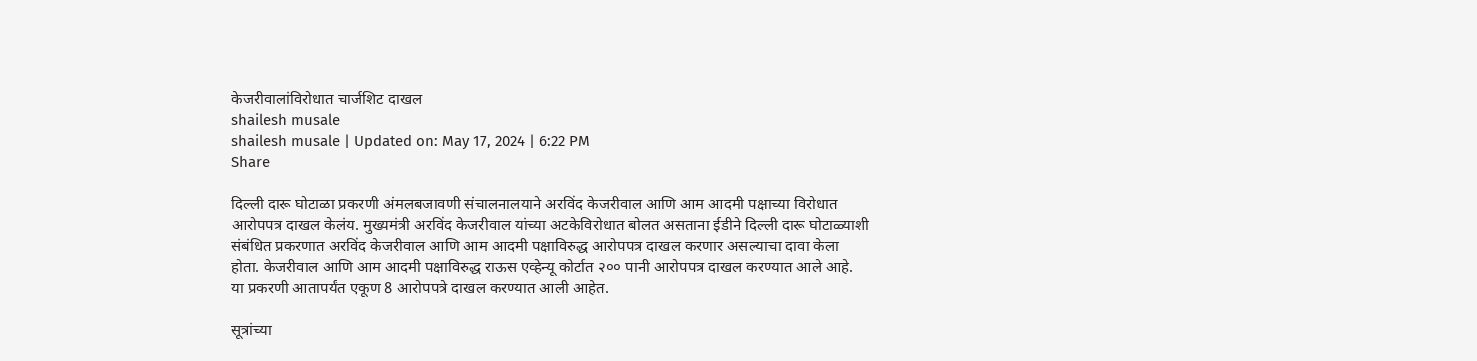केजरीवालांविरोधात चार्जशिट दाखल
shailesh musale
shailesh musale | Updated on: May 17, 2024 | 6:22 PM
Share

दिल्ली दारू घोटाळा प्रकरणी अंमलबजावणी संचालनालयाने अरविंद केजरीवाल आणि आम आदमी पक्षाच्या विरोधात आरोपपत्र दाखल केलंय. मुख्यमंत्री अरविंद केजरीवाल यांच्या अटकेविरोधात बोलत असताना ईडीने दिल्ली दारू घोटाळ्याशी संबंधित प्रकरणात अरविंद केजरीवाल आणि आम आदमी पक्षाविरुद्ध आरोपपत्र दाखल करणार असल्याचा दावा केला होता. केजरीवाल आणि आम आदमी पक्षाविरुद्ध राऊस एव्हेन्यू कोर्टात २०० पानी आरोपपत्र दाखल करण्यात आले आहे. या प्रकरणी आतापर्यंत एकूण 8 आरोपपत्रे दाखल करण्यात आली आहेत.

सूत्रांच्या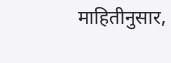माहितीनुसार,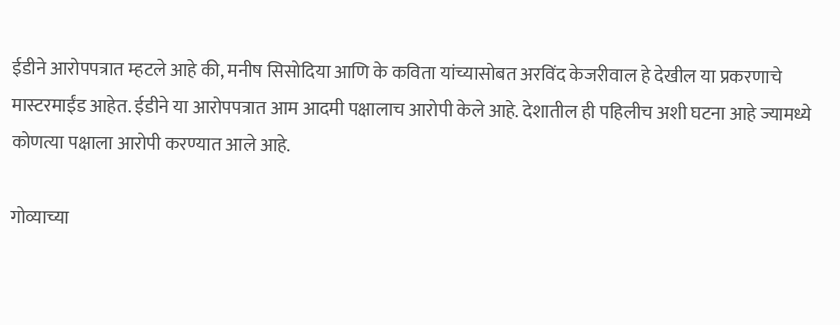ईडीने आरोपपत्रात म्हटले आहे की, मनीष सिसोदिया आणि के कविता यांच्यासोबत अरविंद केजरीवाल हे देखील या प्रकरणाचे मास्टरमाईंड आहेत. ईडीने या आरोपपत्रात आम आदमी पक्षालाच आरोपी केले आहे. देशातील ही पहिलीच अशी घटना आहे ज्यामध्ये कोणत्या पक्षाला आरोपी करण्यात आले आहे.

गोव्याच्या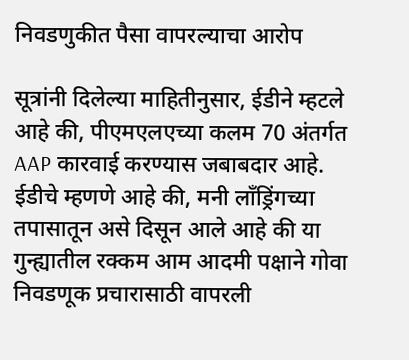निवडणुकीत पैसा वापरल्याचा आरोप

सूत्रांनी दिलेल्या माहितीनुसार, ईडीने म्हटले आहे की, पीएमएलएच्या कलम 70 अंतर्गत AAP कारवाई करण्यास जबाबदार आहे. ईडीचे म्हणणे आहे की, मनी लाँड्रिंगच्या तपासातून असे दिसून आले आहे की या गुन्ह्यातील रक्कम आम आदमी पक्षाने गोवा निवडणूक प्रचारासाठी वापरली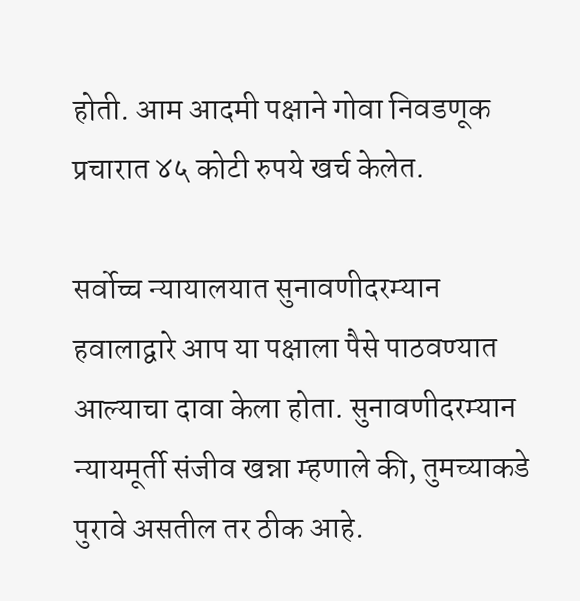होती. आम आदमी पक्षाने गोवा निवडणूक प्रचारात ४५ कोटी रुपये खर्च केलेत.

सर्वोच्च न्यायालयात सुनावणीदरम्यान हवालाद्वारे आप या पक्षाला पैसे पाठवण्यात आल्याचा दावा केला होता. सुनावणीदरम्यान न्यायमूर्ती संजीव खन्ना म्हणाले की, तुमच्याकडे पुरावे असतील तर ठीक आहे.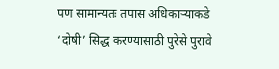पण सामान्यतः तपास अधिकाऱ्याकडे ‘दोषी’ सिद्ध करण्यासाठी पुरेसे पुरावे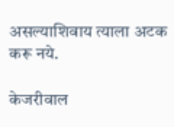असल्याशिवाय त्याला अटक करू नये.

केजरीवाल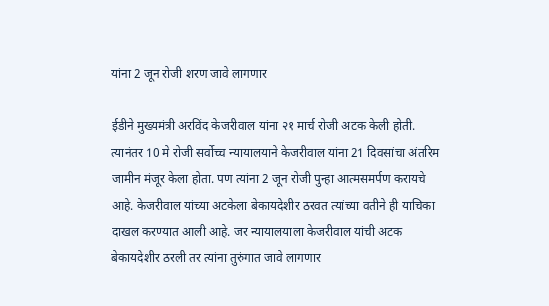यांना 2 जून रोजी शरण जावे लागणार

ईडीने मुख्यमंत्री अरविंद केजरीवाल यांना २१ मार्च रोजी अटक केली होती. त्यानंतर 10 मे रोजी सर्वोच्च न्यायालयाने केजरीवाल यांना 21 दिवसांचा अंतरिम जामीन मंजूर केला होता. पण त्यांना 2 जून रोजी पुन्हा आत्मसमर्पण करायचे आहे. केजरीवाल यांच्या अटकेला बेकायदेशीर ठरवत त्यांच्या वतीने ही याचिका दाखल करण्यात आली आहे. जर न्यायालयाला केजरीवाल यांची अटक बेकायदेशीर ठरली तर त्यांना तुरुंगात जावे लागणार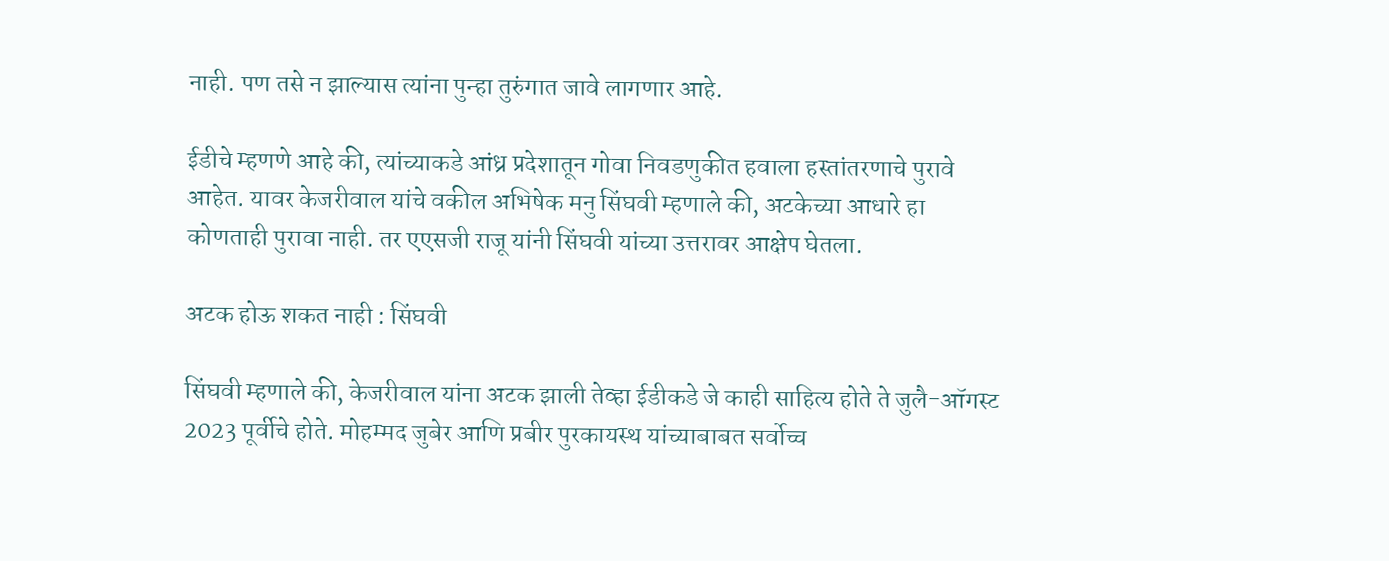नाही. पण तसे न झाल्यास त्यांना पुन्हा तुरुंगात जावे लागणार आहे.

ईडीचे म्हणणे आहे की, त्यांच्याकडे आंध्र प्रदेशातून गोवा निवडणुकीत हवाला हस्तांतरणाचे पुरावे आहेत. यावर केजरीवाल यांचे वकील अभिषेक मनु सिंघवी म्हणाले की, अटकेच्या आधारे हा कोणताही पुरावा नाही. तर एएसजी राजू यांनी सिंघवी यांच्या उत्तरावर आक्षेप घेतला.

अटक होऊ शकत नाही : सिंघवी

सिंघवी म्हणाले की, केजरीवाल यांना अटक झाली तेव्हा ईडीकडे जे काही साहित्य होते ते जुलै-ऑगस्ट 2023 पूर्वीचे होते. मोहम्मद जुबेर आणि प्रबीर पुरकायस्थ यांच्याबाबत सर्वोच्च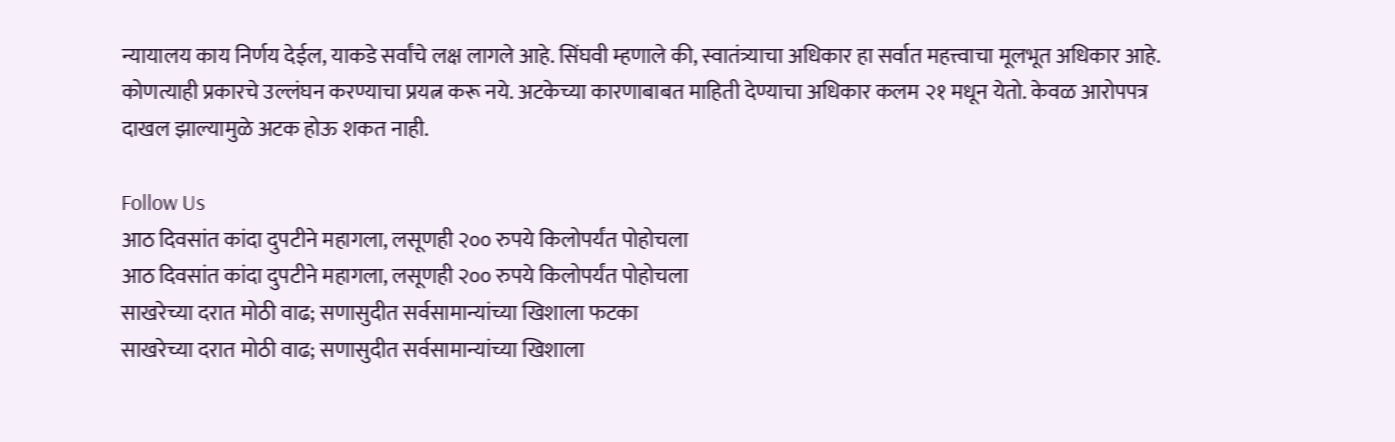न्यायालय काय निर्णय देईल, याकडे सर्वांचे लक्ष लागले आहे. सिंघवी म्हणाले की, स्वातंत्र्याचा अधिकार हा सर्वात महत्त्वाचा मूलभूत अधिकार आहे. कोणत्याही प्रकारचे उल्लंघन करण्याचा प्रयत्न करू नये. अटकेच्या कारणाबाबत माहिती देण्याचा अधिकार कलम २१ मधून येतो. केवळ आरोपपत्र दाखल झाल्यामुळे अटक होऊ शकत नाही.

Follow Us
आठ दिवसांत कांदा दुपटीने महागला, लसूणही २०० रुपये किलोपर्यंत पोहोचला
आठ दिवसांत कांदा दुपटीने महागला, लसूणही २०० रुपये किलोपर्यंत पोहोचला
साखरेच्या दरात मोठी वाढ; सणासुदीत सर्वसामान्यांच्या खिशाला फटका
साखरेच्या दरात मोठी वाढ; सणासुदीत सर्वसामान्यांच्या खिशाला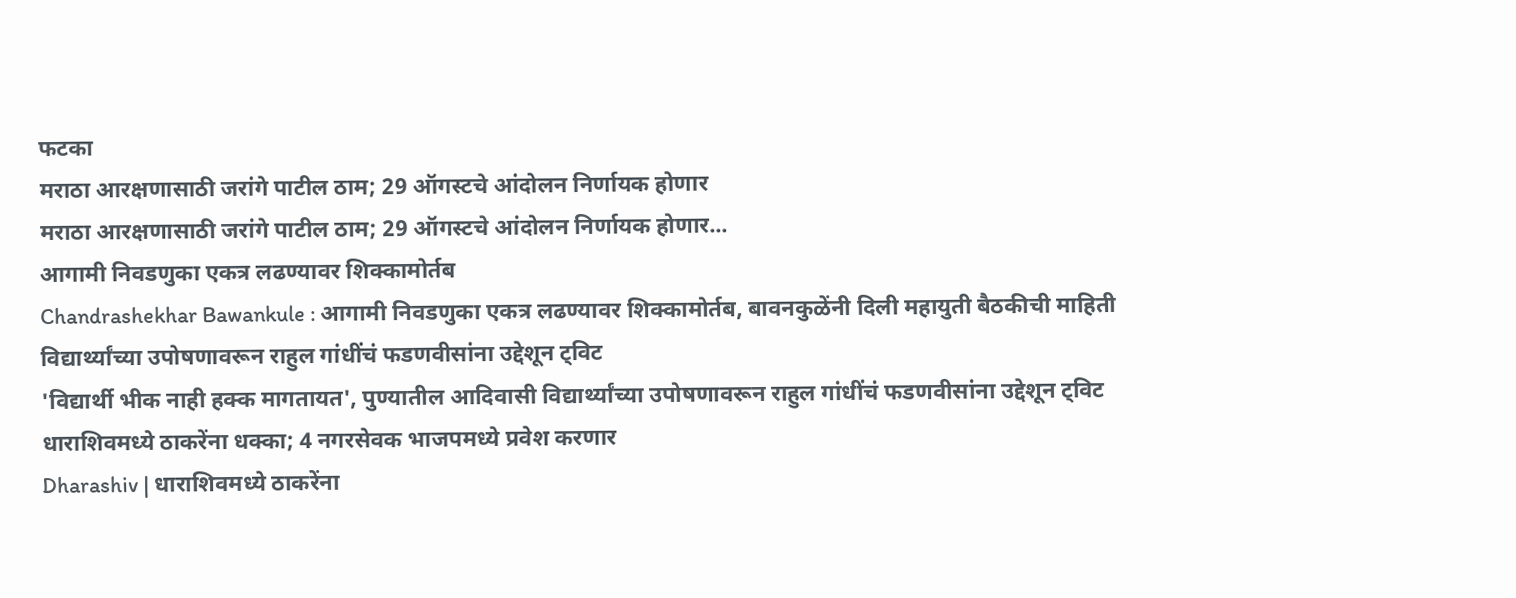फटका
मराठा आरक्षणासाठी जरांगे पाटील ठाम; 29 ऑगस्टचे आंदोलन निर्णायक होणार
मराठा आरक्षणासाठी जरांगे पाटील ठाम; 29 ऑगस्टचे आंदोलन निर्णायक होणार...
आगामी निवडणुका एकत्र लढण्यावर शिक्कामोर्तब
Chandrashekhar Bawankule : आगामी निवडणुका एकत्र लढण्यावर शिक्कामोर्तब, बावनकुळेंनी दिली महायुती बैठकीची माहिती
विद्यार्थ्यांच्या उपोषणावरून राहुल गांधींचं फडणवीसांना उद्देशून ट्विट
'विद्यार्थी भीक नाही हक्क मागतायत', पुण्यातील आदिवासी विद्यार्थ्यांच्या उपोषणावरून राहुल गांधींचं फडणवीसांना उद्देशून ट्विट
धाराशिवमध्ये ठाकरेंना धक्का; 4 नगरसेवक भाजपमध्ये प्रवेश करणार
Dharashiv | धाराशिवमध्ये ठाकरेंना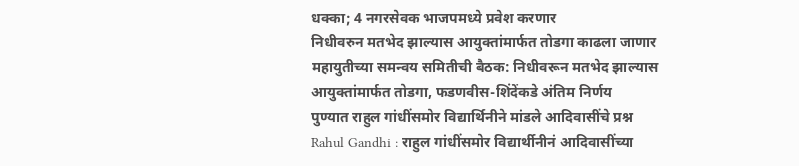धक्का; 4 नगरसेवक भाजपमध्ये प्रवेश करणार
निधीवरुन मतभेद झाल्यास आयुक्तांमार्फत तोडगा काढला जाणार
महायुतीच्या समन्वय समितीची बैठक: निधीवरून मतभेद झाल्यास आयुक्तांमार्फत तोडगा, फडणवीस-शिंदेंकडे अंतिम निर्णय
पुण्यात राहुल गांधींसमोर विद्यार्थिनीने मांडले आदिवासींचे प्रश्न
Rahul Gandhi : राहुल गांधींसमोर विद्यार्थीनीनं आदिवासींच्या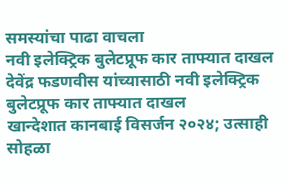समस्यांचा पाढा वाचला
नवी इलेक्ट्रिक बुलेटप्रूफ कार ताफ्यात दाखल
देवेंद्र फडणवीस यांच्यासाठी नवी इलेक्ट्रिक बुलेटप्रूफ कार ताफ्यात दाखल
खान्देशात कानबाई विसर्जन २०२४; उत्साही सोहळा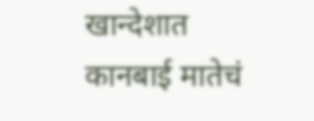खान्देशात कानबाई मातेचं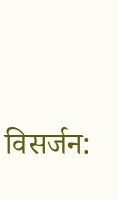विसर्जन: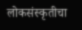लोकसंस्कृतीचा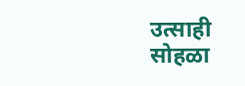उत्साही सोहळा